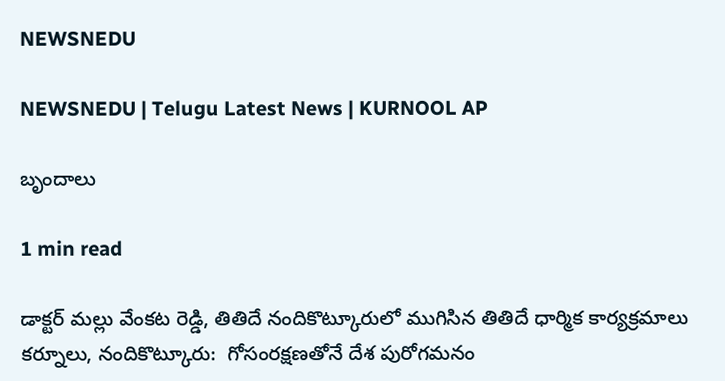NEWSNEDU

NEWSNEDU | Telugu Latest News | KURNOOL AP

బృందాలు

1 min read

డాక్టర్ మల్లు వేంకట రెడ్డి, తితిదే నందికొట్కూరులో ముగిసిన తితిదే ధార్మిక కార్యక్రమాలు కర్నూలు, నందికొట్కూరు:  గోసంరక్షణతోనే దేశ పురోగమనం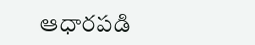ఆధారపడి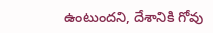ఉంటుందని, దేశానికి గోవు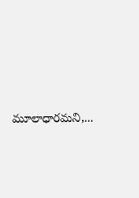మూలాధారమని,...